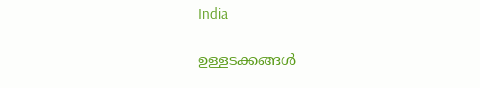India

ഉള്ളടക്കങ്ങള്‍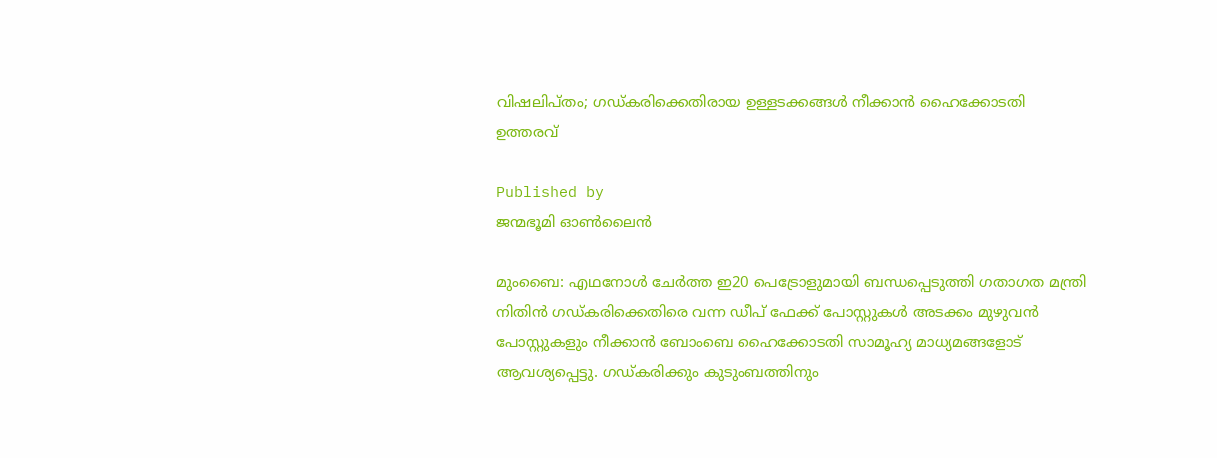വിഷലിപ്തം; ഗഡ്കരിക്കെതിരായ ഉള്ളടക്കങ്ങള്‍ നീക്കാന്‍ ഹൈക്കോടതി ഉത്തരവ്

Published by
ജന്മഭൂമി ഓണ്‍ലൈന്‍

മുംബൈ: എഥനോള്‍ ചേര്‍ത്ത ഇ20 പെട്രോളുമായി ബന്ധപ്പെടുത്തി ഗതാഗത മന്ത്രി നിതിന്‍ ഗഡ്കരിക്കെതിരെ വന്ന ഡീപ് ഫേക്ക് പോസ്റ്റുകള്‍ അടക്കം മുഴുവന്‍ പോസ്റ്റുകളും നീക്കാന്‍ ബോംബെ ഹൈക്കോടതി സാമൂഹ്യ മാധ്യമങ്ങളോട് ആവശ്യപ്പെട്ടു. ഗഡ്കരിക്കും കുടുംബത്തിനും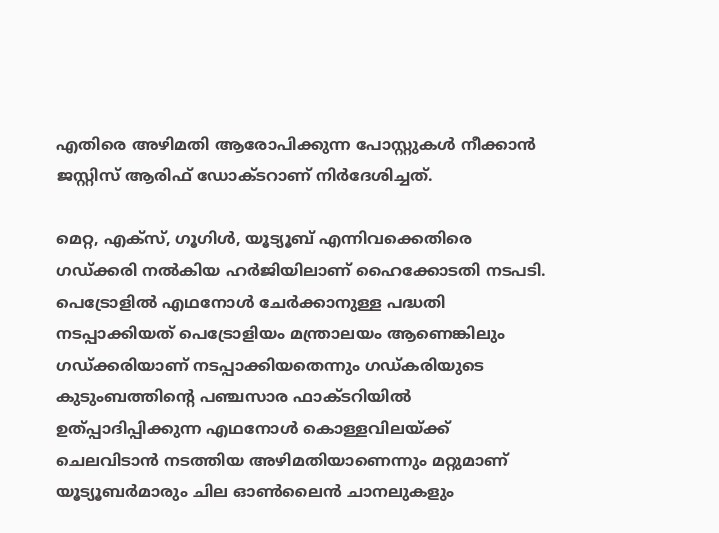എതിരെ അഴിമതി ആരോപിക്കുന്ന പോസ്റ്റുകള്‍ നീക്കാന്‍ ജസ്റ്റിസ് ആരിഫ് ഡോക്ടറാണ് നിര്‍ദേശിച്ചത്.

മെറ്റ, എക്‌സ്, ഗൂഗിള്‍, യൂട്യൂബ് എന്നിവക്കെതിരെ ഗഡ്ക്കരി നല്‍കിയ ഹര്‍ജിയിലാണ് ഹൈക്കോടതി നടപടി. പെട്രോളില്‍ എഥനോള്‍ ചേര്‍ക്കാനുള്ള പദ്ധതി നടപ്പാക്കിയത് പെട്രോളിയം മന്ത്രാലയം ആണെങ്കിലും ഗഡ്ക്കരിയാണ് നടപ്പാക്കിയതെന്നും ഗഡ്കരിയുടെ കുടുംബത്തിന്റെ പഞ്ചസാര ഫാക്ടറിയില്‍ ഉത്പ്പാദിപ്പിക്കുന്ന എഥനോള്‍ കൊള്ളവിലയ്‌ക്ക് ചെലവിടാന്‍ നടത്തിയ അഴിമതിയാണെന്നും മറ്റുമാണ് യൂട്യൂബര്‍മാരും ചില ഓണ്‍ലൈന്‍ ചാനലുകളും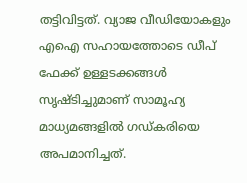തട്ടിവിട്ടത്. വ്യാജ വീഡിയോകളും എഐ സഹായത്തോടെ ഡീപ് ഫേക്ക് ഉള്ളടക്കങ്ങള്‍ സൃഷ്ടിച്ചുമാണ് സാമൂഹ്യ മാധ്യമങ്ങളില്‍ ഗഡ്കരിയെ അപമാനിച്ചത്.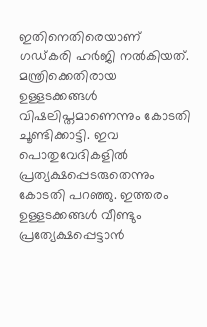ഇതിനെതിരെയാണ് ഗഡ്കരി ഹര്‍ജി നല്‍കിയത്. മന്ത്രിക്കെതിരായ ഉള്ളടക്കങ്ങള്‍ വിഷലിപ്തമാണെന്നും കോടതി ചൂണ്ടിക്കാട്ടി. ഇവ പൊതുവേദികളില്‍ പ്രത്യക്ഷപ്പെടരുതെന്നും കോടതി പറഞ്ഞു. ഇത്തരം ഉള്ളടക്കങ്ങള്‍ വീണ്ടും പ്രത്യേക്ഷപ്പെട്ടാന്‍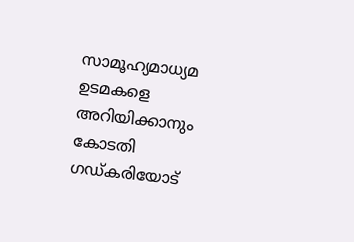സാമൂഹ്യമാധ്യമ ഉടമകളെ അറിയിക്കാനും കോടതി ഗഡ്കരിയോട്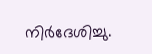നിര്‍ദേശിച്ചു.